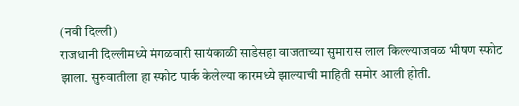(नवी दिल्ली)
राजधानी दिल्लीमध्ये मंगळवारी सायंकाळी साडेसहा वाजताच्या सुमारास लाल किल्ल्याजवळ भीषण स्फोट झाला. सुरुवातीला हा स्फोट पार्क केलेल्या कारमध्ये झाल्याची माहिती समोर आली होती.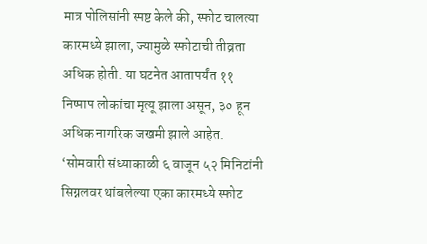मात्र पोलिसांनी स्पष्ट केले की, स्फोट चालत्या कारमध्ये झाला, ज्यामुळे स्फोटाची तीव्रता अधिक होती. या घटनेत आतापर्यंत ११ निष्पाप लोकांचा मृत्यू झाला असून, ३० हून अधिक नागरिक जखमी झाले आहेत. ‘सोमवारी संध्याकाळी ६ वाजून ५२ मिनिटांनी सिग्नलवर थांबलेल्या एका कारमध्ये स्फोट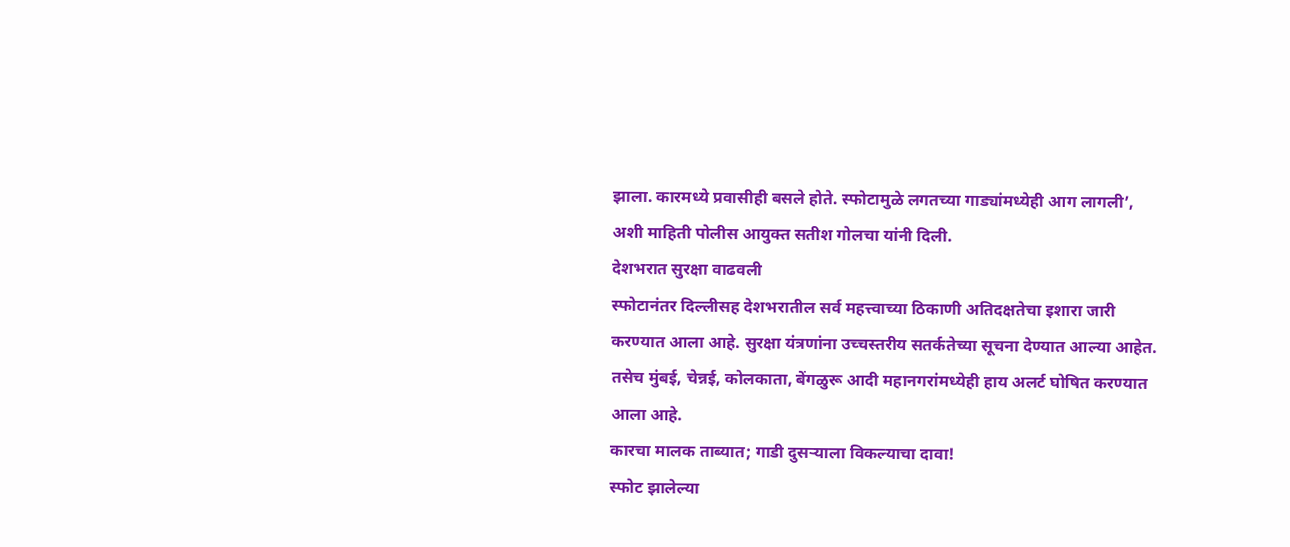झाला. कारमध्ये प्रवासीही बसले होते. स्फोटामुळे लगतच्या गाड्यांमध्येही आग लागली’, अशी माहिती पोलीस आयुक्त सतीश गोलचा यांनी दिली.
देशभरात सुरक्षा वाढवली
स्फोटानंतर दिल्लीसह देशभरातील सर्व महत्त्वाच्या ठिकाणी अतिदक्षतेचा इशारा जारी करण्यात आला आहे. सुरक्षा यंत्रणांना उच्चस्तरीय सतर्कतेच्या सूचना देण्यात आल्या आहेत. तसेच मुंबई, चेन्नई, कोलकाता, बेंगळुरू आदी महानगरांमध्येही हाय अलर्ट घोषित करण्यात आला आहे.
कारचा मालक ताब्यात; गाडी दुसऱ्याला विकल्याचा दावा!
स्फोट झालेल्या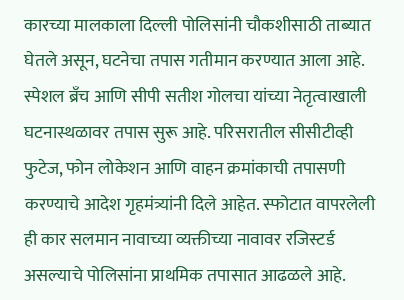कारच्या मालकाला दिल्ली पोलिसांनी चौकशीसाठी ताब्यात घेतले असून, घटनेचा तपास गतीमान करण्यात आला आहे. स्पेशल ब्रँच आणि सीपी सतीश गोलचा यांच्या नेतृत्वाखाली घटनास्थळावर तपास सुरू आहे. परिसरातील सीसीटीव्ही फुटेज, फोन लोकेशन आणि वाहन क्रमांकाची तपासणी करण्याचे आदेश गृहमंत्र्यांनी दिले आहेत. स्फोटात वापरलेली ही कार सलमान नावाच्या व्यक्तीच्या नावावर रजिस्टर्ड असल्याचे पोलिसांना प्राथमिक तपासात आढळले आहे.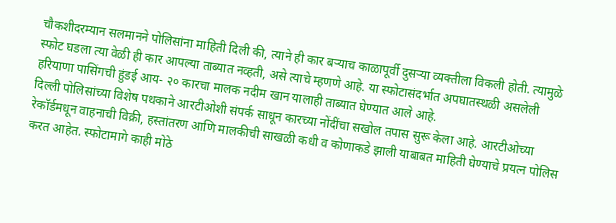चौकशीदरम्यान सलमानने पोलिसांना माहिती दिली की, त्याने ही कार बऱ्याच काळापूर्वी दुसऱ्या व्यक्तीला विकली होती. त्यामुळे स्फोट घडला त्या वेळी ही कार आपल्या ताब्यात नव्हती, असे त्याचे म्हणणे आहे. या स्फोटासंदर्भात अपघातस्थळी असलेली हरियाणा पासिंगची हुंडई आय- २० कारचा मालक नदीम खान यालाही ताब्यात घेण्यात आले आहे.
दिल्ली पोलिसांच्या विशेष पथकाने आरटीओशी संपर्क साधून कारच्या नोंदींचा सखोल तपास सुरू केला आहे. आरटीओच्या रेकॉर्डमधून वाहनाची विक्री, हस्तांतरण आणि मालकीची साखळी कधी व कोणाकडे झाली याबाबत माहिती घेण्याचे प्रयत्न पोलिस करत आहेत. स्फोटामागे काही मोठे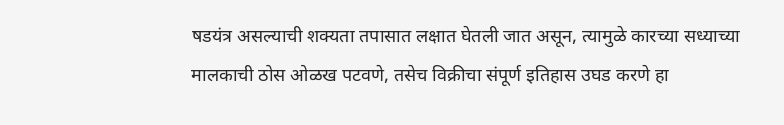षडयंत्र असल्याची शक्यता तपासात लक्षात घेतली जात असून, त्यामुळे कारच्या सध्याच्या मालकाची ठोस ओळख पटवणे, तसेच विक्रीचा संपूर्ण इतिहास उघड करणे हा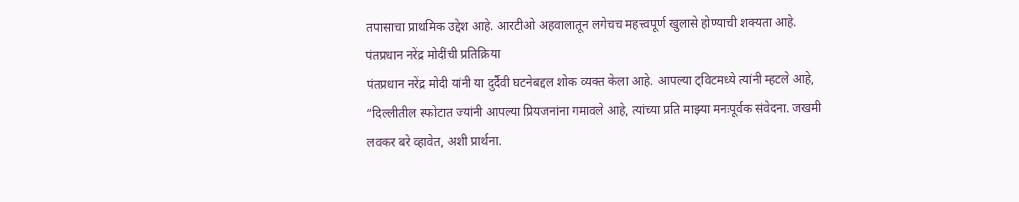तपासाचा प्राथमिक उद्देश आहे. आरटीओ अहवालातून लगेचच महत्त्वपूर्ण खुलासे होण्याची शक्यता आहे.
पंतप्रधान नरेंद्र मोदींची प्रतिक्रिया
पंतप्रधान नरेंद्र मोदी यांनी या दुर्दैवी घटनेबद्दल शोक व्यक्त केला आहे. आपल्या ट्विटमध्ये त्यांनी म्हटले आहे, “दिल्लीतील स्फोटात ज्यांनी आपल्या प्रियजनांना गमावले आहे, त्यांच्या प्रति माझ्या मनःपूर्वक संवेदना. जखमी लवकर बरे व्हावेत, अशी प्रार्थना.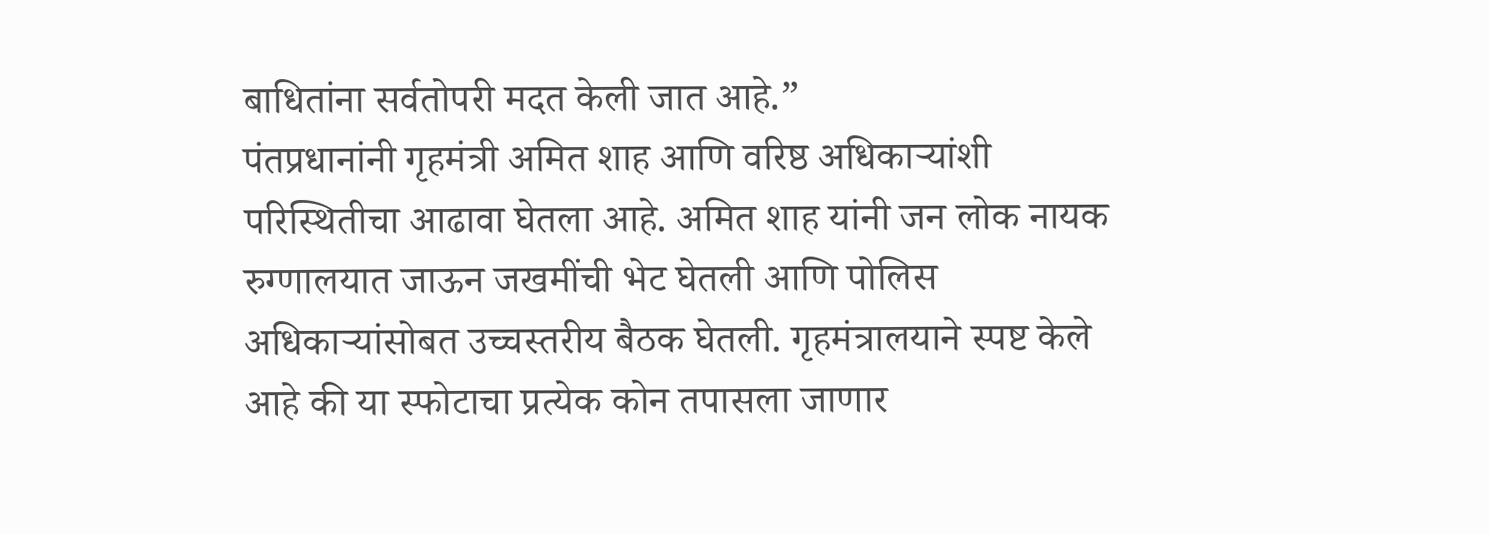बाधितांना सर्वतोपरी मदत केली जात आहे.”
पंतप्रधानांनी गृहमंत्री अमित शाह आणि वरिष्ठ अधिकाऱ्यांशी परिस्थितीचा आढावा घेतला आहे. अमित शाह यांनी जन लोक नायक रुग्णालयात जाऊन जखमींची भेट घेतली आणि पोलिस अधिकाऱ्यांसोबत उच्चस्तरीय बैठक घेतली. गृहमंत्रालयाने स्पष्ट केले आहे की या स्फोटाचा प्रत्येक कोन तपासला जाणार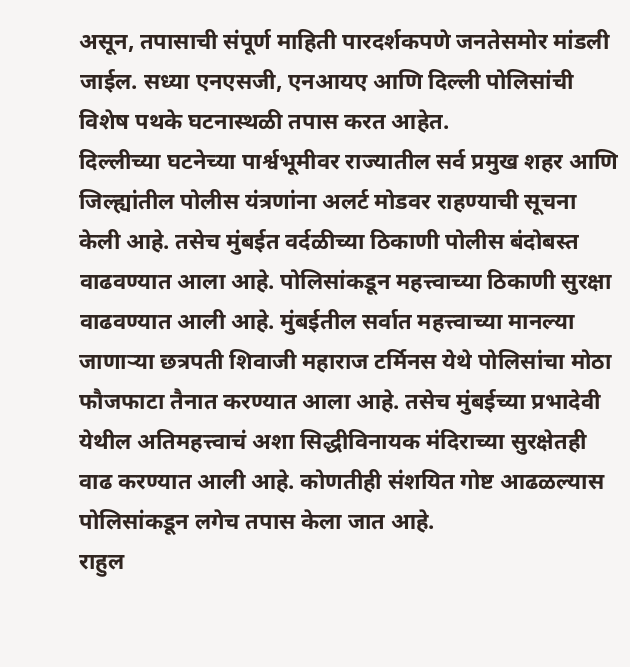असून, तपासाची संपूर्ण माहिती पारदर्शकपणे जनतेसमोर मांडली जाईल. सध्या एनएसजी, एनआयए आणि दिल्ली पोलिसांची विशेष पथके घटनास्थळी तपास करत आहेत.
दिल्लीच्या घटनेच्या पार्श्वभूमीवर राज्यातील सर्व प्रमुख शहर आणि जिल्ह्यांतील पोलीस यंत्रणांना अलर्ट मोडवर राहण्याची सूचना केली आहे. तसेच मुंबईत वर्दळीच्या ठिकाणी पोलीस बंदोबस्त वाढवण्यात आला आहे. पोलिसांकडून महत्त्वाच्या ठिकाणी सुरक्षा वाढवण्यात आली आहे. मुंबईतील सर्वात महत्त्वाच्या मानल्या जाणाऱ्या छत्रपती शिवाजी महाराज टर्मिनस येथे पोलिसांचा मोठा फौजफाटा तैनात करण्यात आला आहे. तसेच मुंबईच्या प्रभादेवी येथील अतिमहत्त्वाचं अशा सिद्धीविनायक मंदिराच्या सुरक्षेतही वाढ करण्यात आली आहे. कोणतीही संशयित गोष्ट आढळल्यास पोलिसांकडून लगेच तपास केला जात आहे.
राहुल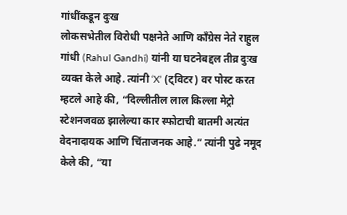गांधींकडून दुःख
लोकसभेतील विरोधी पक्षनेते आणि काँग्रेस नेते राहुल गांधी (Rahul Gandhi) यांनी या घटनेबद्दल तीव्र दुःख व्यक्त केले आहे. त्यांनी ‘X’ (ट्विटर) वर पोस्ट करत म्हटले आहे की, “दिल्लीतील लाल किल्ला मेट्रो स्टेशनजवळ झालेल्या कार स्फोटाची बातमी अत्यंत वेदनादायक आणि चिंताजनक आहे.” त्यांनी पुढे नमूद केले की, “या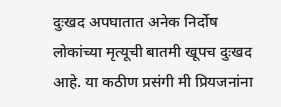दुःखद अपघातात अनेक निर्दोष लोकांच्या मृत्यूची बातमी खूपच दुःखद आहे. या कठीण प्रसंगी मी प्रियजनांना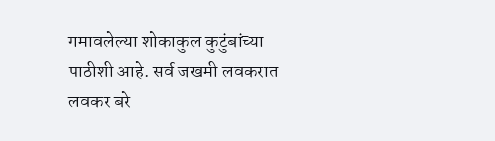गमावलेल्या शोकाकुल कुटुंबांच्या पाठीशी आहे. सर्व जखमी लवकरात लवकर बरे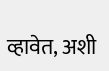व्हावेत, अशी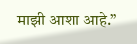माझी आशा आहे.”